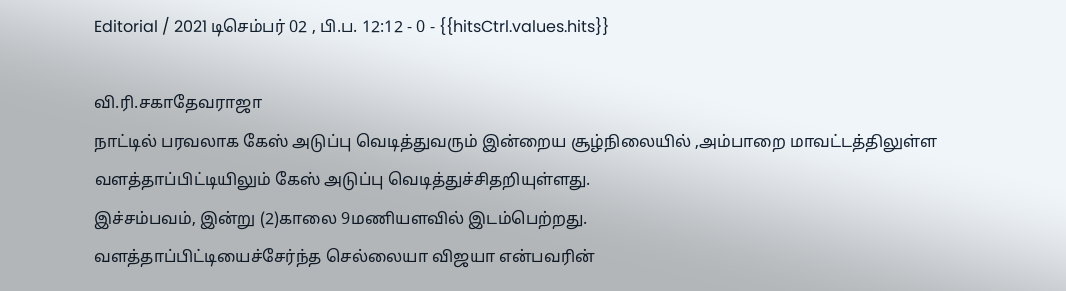Editorial / 2021 டிசெம்பர் 02 , பி.ப. 12:12 - 0 - {{hitsCtrl.values.hits}}

வி.ரி.சகாதேவராஜா
நாட்டில் பரவலாக கேஸ் அடுப்பு வெடித்துவரும் இன்றைய சூழ்நிலையில் ,அம்பாறை மாவட்டத்திலுள்ள வளத்தாப்பிட்டியிலும் கேஸ் அடுப்பு வெடித்துச்சிதறியுள்ளது.
இச்சம்பவம், இன்று (2)காலை 9மணியளவில் இடம்பெற்றது.
வளத்தாப்பிட்டியைச்சேர்ந்த செல்லையா விஜயா என்பவரின்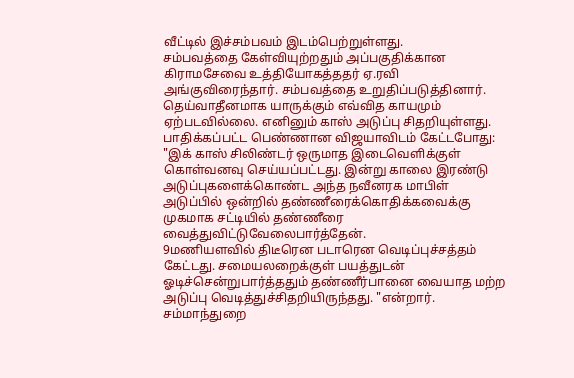வீட்டில் இச்சம்பவம் இடம்பெற்றுள்ளது.
சம்பவத்தை கேள்வியுற்றதும் அப்பகுதிக்கான கிராமசேவை உத்தியோகத்ததர் ஏ.ரவி அங்குவிரைந்தார். சம்பவத்தை உறுதிப்படுத்தினார்.
தெய்வாதீனமாக யாருக்கும் எவ்வித காயமும் ஏற்படவில்லை. எனினும் காஸ் அடுப்பு சிதறியுள்ளது.
பாதிக்கப்பட்ட பெண்ணான விஜயாவிடம் கேட்டபோது:
"இக் காஸ் சிலிண்டர் ஒருமாத இடைவெளிக்குள் கொள்வனவு செய்யப்பட்டது. இன்று காலை இரண்டு அடுப்புகளைக்கொண்ட அந்த நவீனரக மாபிள் அடுப்பில் ஒன்றில் தண்ணீரைக்கொதிக்கவைக்கு முகமாக சட்டியில் தண்ணீரை வைத்துவிட்டுவேலைபார்த்தேன்.
9மணியளவில் திடீரென படாரென வெடிப்புச்சத்தம் கேட்டது. சமையலறைக்குள் பயத்துடன் ஓடிச்சென்றுபார்த்ததும் தண்ணீர்பானை வையாத மற்ற அடுப்பு வெடித்துச்சிதறியிருந்தது. "என்றார்.
சம்மாந்துறை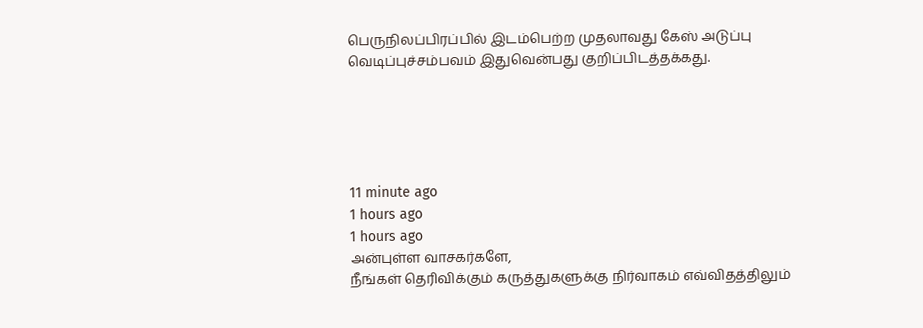பெருநிலப்பிரப்பில் இடம்பெற்ற முதலாவது கேஸ் அடுப்பு வெடிப்புச்சம்பவம் இதுவென்பது குறிப்பிடத்தக்கது.





11 minute ago
1 hours ago
1 hours ago
அன்புள்ள வாசகர்களே,
நீங்கள் தெரிவிக்கும் கருத்துகளுக்கு நிர்வாகம் எவ்விதத்திலும்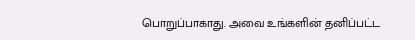பொறுப்பாகாது. அவை உங்களின் தனிப்பட்ட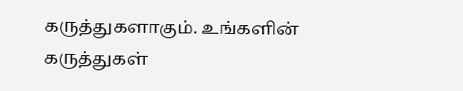கருத்துகளாகும். உங்களின் கருத்துகள்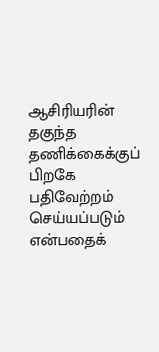ஆசிரியரின் தகுந்த தணிக்கைக்குப் பிறகே பதிவேற்றம் செய்யப்படும் என்பதைக்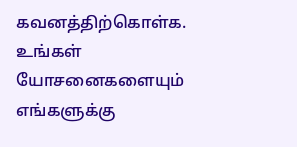கவனத்திற்கொள்க. உங்கள் யோசனைகளையும் எங்களுக்கு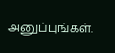அனுப்புங்கள்.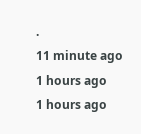.
11 minute ago
1 hours ago
1 hours ago